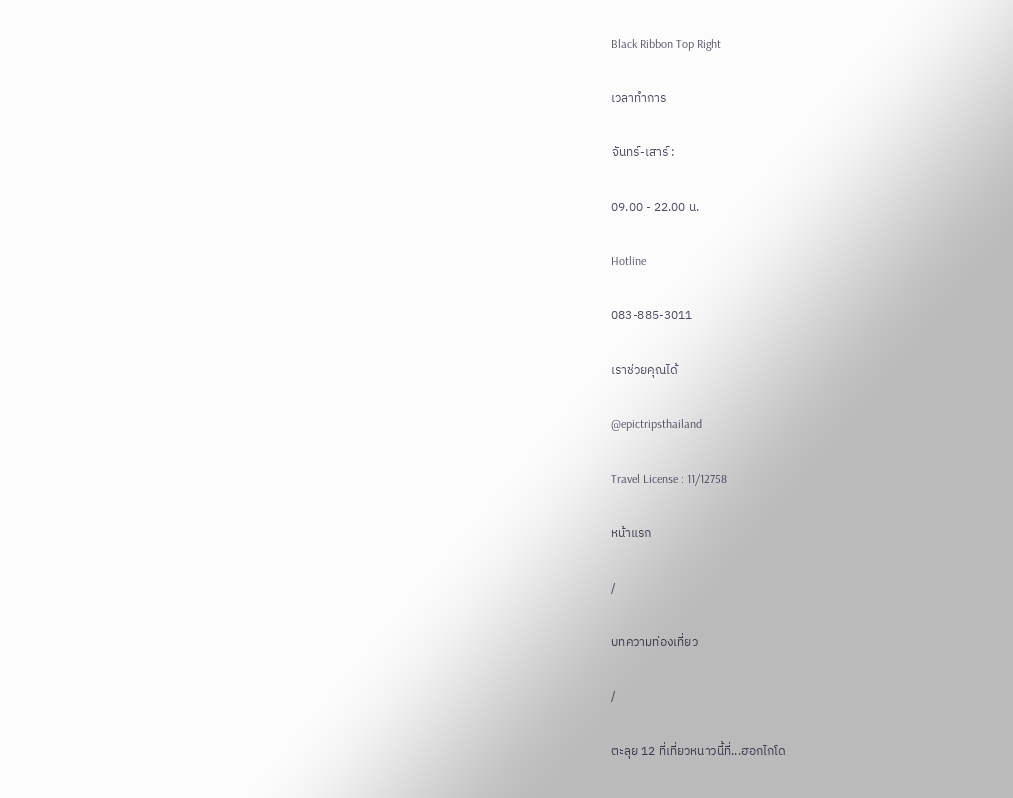Black Ribbon Top Right

เวลาทำการ

จันทร์-เสาร์ :

09.00 - 22.00 น.

Hotline

083-885-3011

เราช่วยคุณได้

@epictripsthailand

Travel License : 11/12758

หน้าแรก

/

บทความท่องเที่ยว

/

ตะลุย 12 ที่เที่ยวหนาวนี้ที่...ฮอกไกโด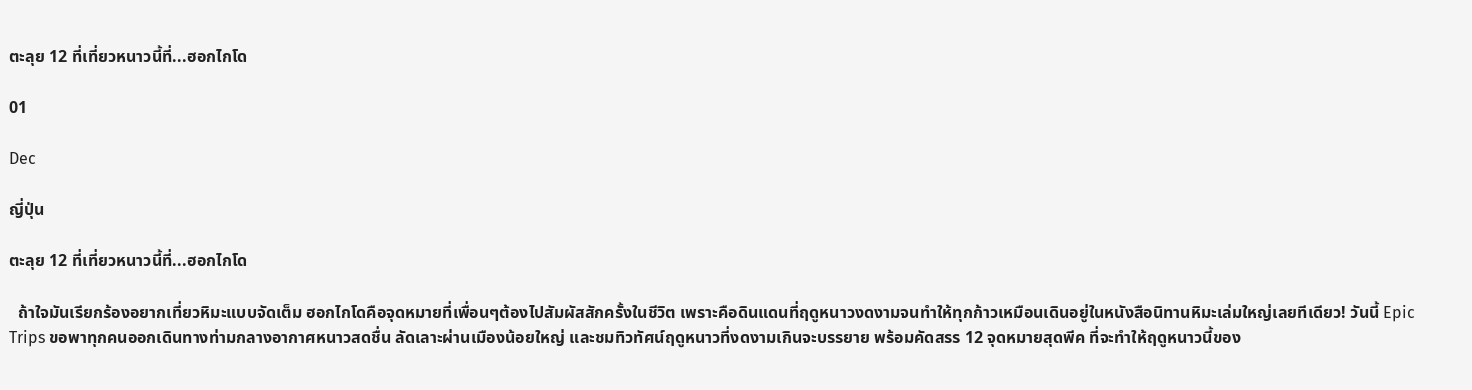ตะลุย 12 ที่เที่ยวหนาวนี้ที่...ฮอกไกโด

01

Dec

ญี่ปุ่น

ตะลุย 12 ที่เที่ยวหนาวนี้ที่...ฮอกไกโด

  ถ้าใจมันเรียกร้องอยากเที่ยวหิมะแบบจัดเต็ม ฮอกไกโดคือจุดหมายที่เพื่อนๆต้องไปสัมผัสสักครั้งในชีวิต เพราะคือดินแดนที่ฤดูหนาวงดงามจนทำให้ทุกก้าวเหมือนเดินอยู่ในหนังสือนิทานหิมะเล่มใหญ่เลยทีเดียว! วันนี้ Epic Trips ขอพาทุกคนออกเดินทางท่ามกลางอากาศหนาวสดชื่น ลัดเลาะผ่านเมืองน้อยใหญ่ และชมทิวทัศน์ฤดูหนาวที่งดงามเกินจะบรรยาย พร้อมคัดสรร 12 จุดหมายสุดพีค ที่จะทำให้ฤดูหนาวนี้ของ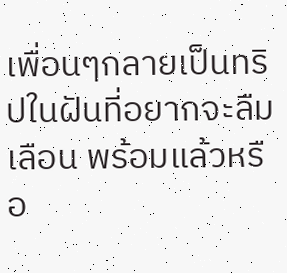เพื่อนๆกลายเป็นทริปในฝันที่อยากจะลืมเลือน พร้อมแล้วหรือ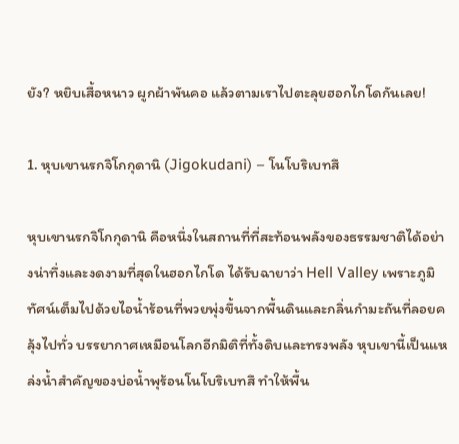ยัง? หยิบเสื้อหนาว ผูกผ้าพันคอ แล้วตามเราไปตะลุยฮอกไกโดกันเลย!

1. หุบเขานรกจิโกกุดานิ (Jigokudani) – โนโบริเบทสึ

หุบเขานรกจิโกกุดานิ คือหนึ่งในสถานที่ที่สะท้อนพลังของธรรมชาติได้อย่างน่าทึ่งและงดงามที่สุดในฮอกไกโด ได้รับฉายาว่า Hell Valley เพราะภูมิทัศน์เต็มไปด้วยไอน้ำร้อนที่พวยพุ่งขึ้นจากพื้นดินและกลิ่นกำมะถันที่ลอยคลุ้งไปทั่ว บรรยากาศเหมือนโลกอีกมิติที่ทั้งดิบและทรงพลัง หุบเขานี้เป็นแหล่งน้ำสำคัญของบ่อน้ำพุร้อนโนโบริเบทสึ ทำให้พื้น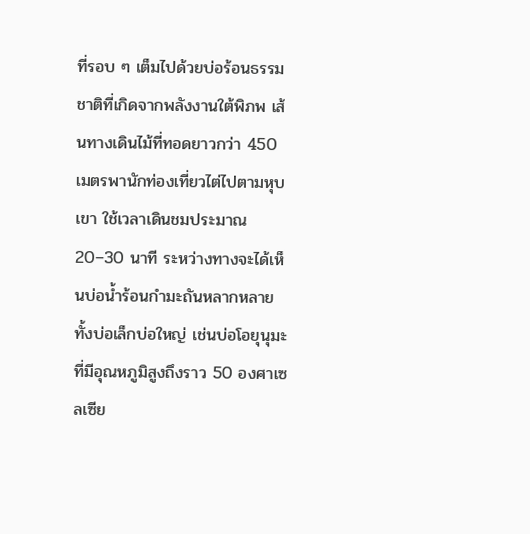ที่รอบ ๆ เต็มไปด้วยบ่อร้อนธรรมชาติที่เกิดจากพลังงานใต้พิภพ เส้นทางเดินไม้ที่ทอดยาวกว่า 450 เมตรพานักท่องเที่ยวไต่ไปตามหุบเขา ใช้เวลาเดินชมประมาณ 20–30 นาที ระหว่างทางจะได้เห็นบ่อน้ำร้อนกำมะถันหลากหลาย ทั้งบ่อเล็กบ่อใหญ่ เช่นบ่อโอยุนุมะที่มีอุณหภูมิสูงถึงราว 50 องศาเซลเซีย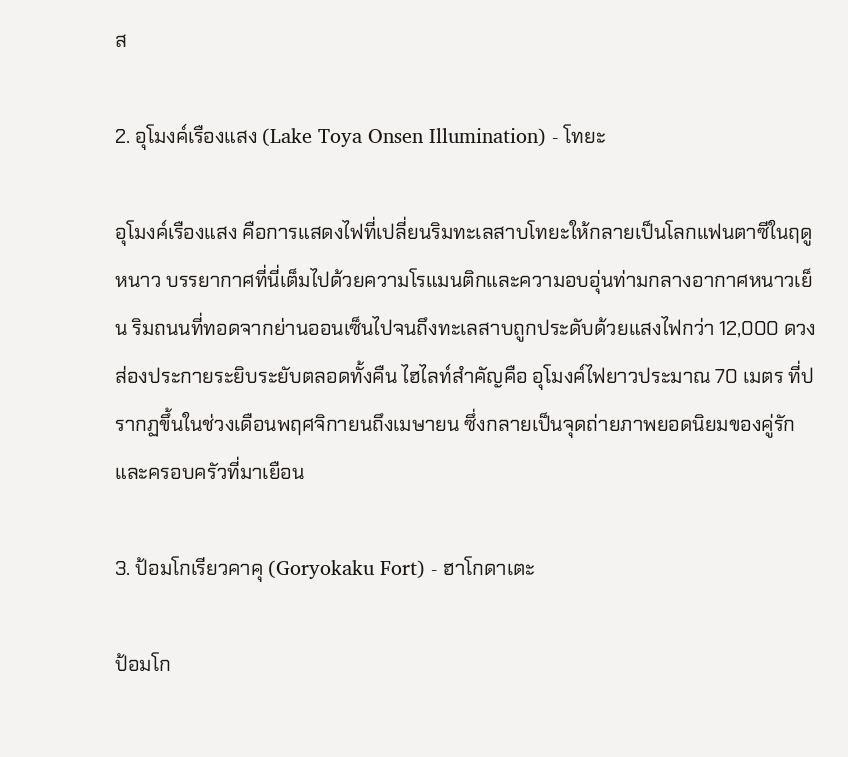ส

2. อุโมงค์เรืองแสง (Lake Toya Onsen Illumination) - โทยะ

อุโมงค์เรืองแสง คือการแสดงไฟที่เปลี่ยนริมทะเลสาบโทยะให้กลายเป็นโลกแฟนตาซีในฤดูหนาว บรรยากาศที่นี่เต็มไปด้วยความโรแมนติกและความอบอุ่นท่ามกลางอากาศหนาวเย็น ริมถนนที่ทอดจากย่านออนเซ็นไปจนถึงทะเลสาบถูกประดับด้วยแสงไฟกว่า 12,000 ดวง ส่องประกายระยิบระยับตลอดทั้งคืน ไฮไลท์สำคัญคือ อุโมงค์ไฟยาวประมาณ 70 เมตร ที่ปรากฏขึ้นในช่วงเดือนพฤศจิกายนถึงเมษายน ซึ่งกลายเป็นจุดถ่ายภาพยอดนิยมของคู่รักและครอบครัวที่มาเยือน

3. ป้อมโกเรียวคาคุ (Goryokaku Fort) - ฮาโกดาเตะ

ป้อมโก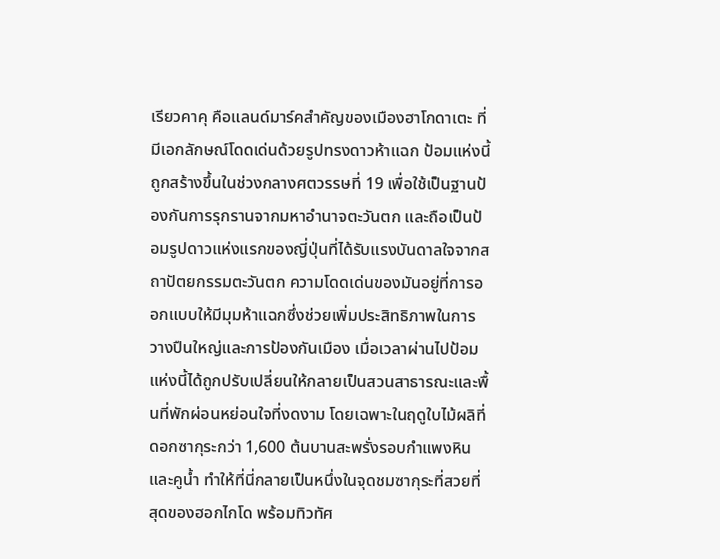เรียวคาคุ คือแลนด์มาร์คสำคัญของเมืองฮาโกดาเตะ ที่มีเอกลักษณ์โดดเด่นด้วยรูปทรงดาวห้าแฉก ป้อมแห่งนี้ถูกสร้างขึ้นในช่วงกลางศตวรรษที่ 19 เพื่อใช้เป็นฐานป้องกันการรุกรานจากมหาอำนาจตะวันตก และถือเป็นป้อมรูปดาวแห่งแรกของญี่ปุ่นที่ได้รับแรงบันดาลใจจากสถาปัตยกรรมตะวันตก ความโดดเด่นของมันอยู่ที่การออกแบบให้มีมุมห้าแฉกซึ่งช่วยเพิ่มประสิทธิภาพในการวางปืนใหญ่และการป้องกันเมือง เมื่อเวลาผ่านไปป้อมแห่งนี้ได้ถูกปรับเปลี่ยนให้กลายเป็นสวนสาธารณะและพื้นที่พักผ่อนหย่อนใจที่งดงาม โดยเฉพาะในฤดูใบไม้ผลิที่ดอกซากุระกว่า 1,600 ต้นบานสะพรั่งรอบกำแพงหินและคูน้ำ ทำให้ที่นี่กลายเป็นหนึ่งในจุดชมซากุระที่สวยที่สุดของฮอกไกโด พร้อมทิวทัศ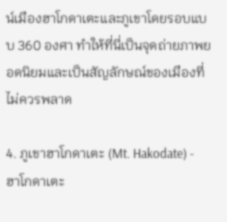น์เมืองฮาโกดาเตะและภูเขาโดยรอบแบบ 360 องศา ทำให้ที่นี่เป็นจุดถ่ายภาพยอดนิยมและเป็นสัญลักษณ์ของเมืองที่ไม่ควรพลาด

4. ภูเขาฮาโกดาเตะ (Mt. Hakodate) - ฮาโกดาเตะ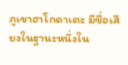ภูเขาฮาโกดาเตะ มีชื่อเสียงในฐานะหนึ่งใน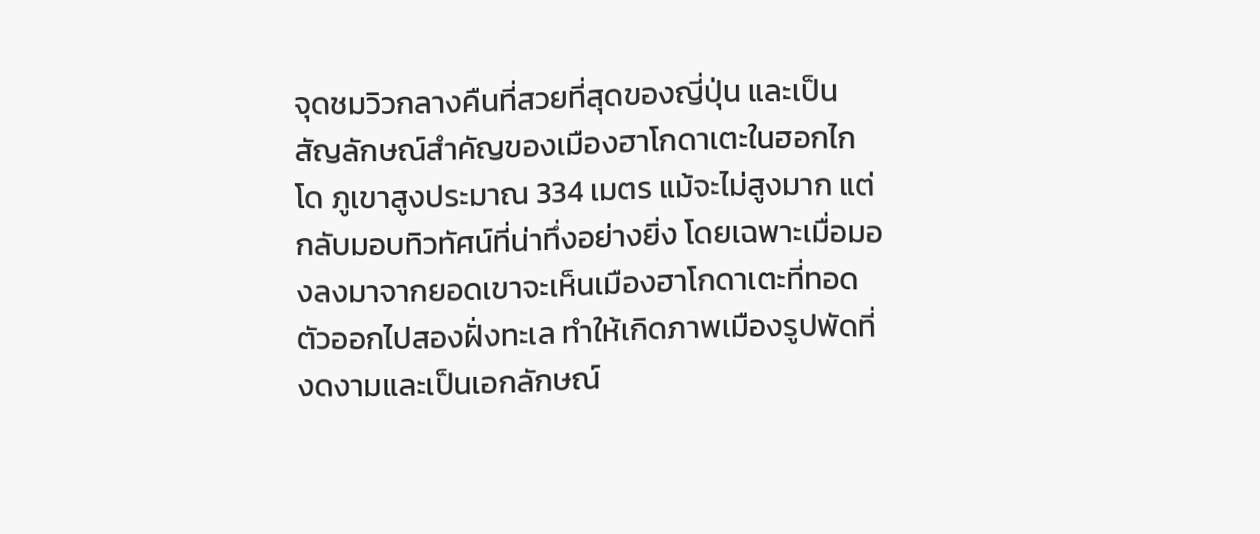จุดชมวิวกลางคืนที่สวยที่สุดของญี่ปุ่น และเป็นสัญลักษณ์สำคัญของเมืองฮาโกดาเตะในฮอกไกโด ภูเขาสูงประมาณ 334 เมตร แม้จะไม่สูงมาก แต่กลับมอบทิวทัศน์ที่น่าทึ่งอย่างยิ่ง โดยเฉพาะเมื่อมองลงมาจากยอดเขาจะเห็นเมืองฮาโกดาเตะที่ทอดตัวออกไปสองฝั่งทะเล ทำให้เกิดภาพเมืองรูปพัดที่งดงามและเป็นเอกลักษณ์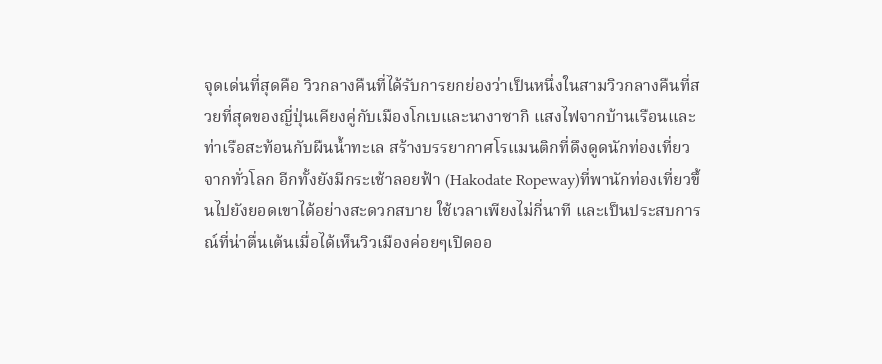จุดเด่นที่สุดคือ วิวกลางคืนที่ได้รับการยกย่องว่าเป็นหนึ่งในสามวิวกลางคืนที่สวยที่สุดของญี่ปุ่นเคียงคู่กับเมืองโกเบและนางาซากิ แสงไฟจากบ้านเรือนและท่าเรือสะท้อนกับผืนน้ำทะเล สร้างบรรยากาศโรแมนติกที่ดึงดูดนักท่องเที่ยวจากทั่วโลก อีกทั้งยังมีกระเช้าลอยฟ้า (Hakodate Ropeway)ที่พานักท่องเที่ยวขึ้นไปยังยอดเขาได้อย่างสะดวกสบาย ใช้เวลาเพียงไม่กี่นาที และเป็นประสบการณ์ที่น่าตื่นเต้นเมื่อได้เห็นวิวเมืองค่อยๆเปิดออ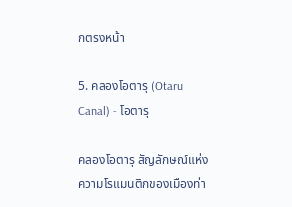กตรงหน้า

5. คลองโอตารุ (Otaru Canal) - โอตารุ

คลองโอตารุ สัญลักษณ์แห่งความโรแมนติกของเมืองท่า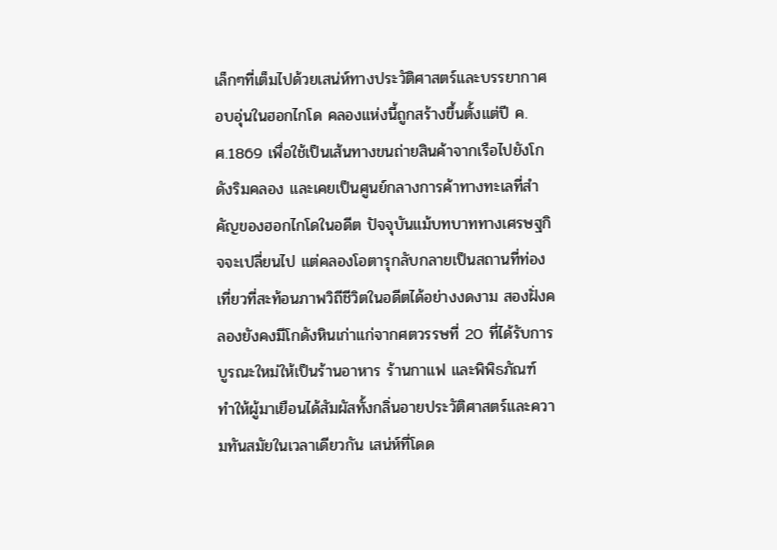เล็กๆที่เต็มไปด้วยเสน่ห์ทางประวัติศาสตร์และบรรยากาศอบอุ่นในฮอกไกโด คลองแห่งนี้ถูกสร้างขึ้นตั้งแต่ปี ค.ศ.1869 เพื่อใช้เป็นเส้นทางขนถ่ายสินค้าจากเรือไปยังโกดังริมคลอง และเคยเป็นศูนย์กลางการค้าทางทะเลที่สำคัญของฮอกไกโดในอดีต ปัจจุบันแม้บทบาททางเศรษฐกิจจะเปลี่ยนไป แต่คลองโอตารุกลับกลายเป็นสถานที่ท่องเที่ยวที่สะท้อนภาพวิถีชีวิตในอดีตได้อย่างงดงาม สองฝั่งคลองยังคงมีโกดังหินเก่าแก่จากศตวรรษที่ 20 ที่ได้รับการบูรณะใหม่ให้เป็นร้านอาหาร ร้านกาแฟ และพิพิธภัณฑ์ ทำให้ผู้มาเยือนได้สัมผัสทั้งกลิ่นอายประวัติศาสตร์และความทันสมัยในเวลาเดียวกัน เสน่ห์ที่โดด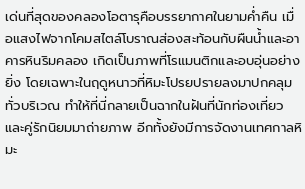เด่นที่สุดของคลองโอตารุคือบรรยากาศในยามค่ำคืน เมื่อแสงไฟจากโคมสไตล์โบราณส่องสะท้อนกับผืนน้ำและอาคารหินริมคลอง เกิดเป็นภาพที่โรแมนติกและอบอุ่นอย่างยิ่ง โดยเฉพาะในฤดูหนาวที่หิมะโปรยปรายลงมาปกคลุมทั่วบริเวณ ทำให้ที่นี่กลายเป็นฉากในฝันที่นักท่องเที่ยวและคู่รักนิยมมาถ่ายภาพ อีกทั้งยังมีการจัดงานเทศกาลหิมะ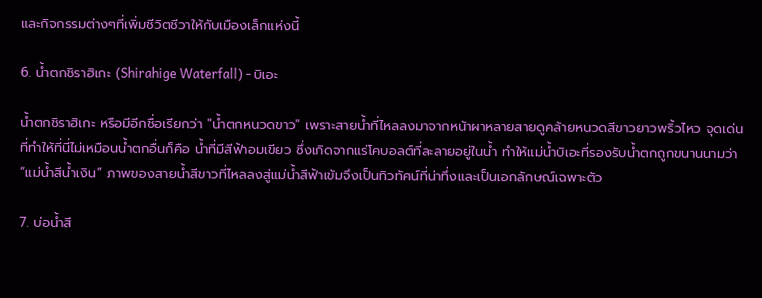และกิจกรรมต่างๆที่เพิ่มชีวิตชีวาให้กับเมืองเล็กแห่งนี้

6. น้ำตกชิราฮิเกะ (Shirahige Waterfall) - บิเอะ

น้ำตกชิราฮิเกะ หรือมีอีกชื่อเรียกว่า "น้ำตกหนวดขาว" เพราะสายน้ำที่ไหลลงมาจากหน้าผาหลายสายดูคล้ายหนวดสีขาวยาวพริ้วไหว จุดเด่นที่ทำให้ที่นี่ไม่เหมือนน้ำตกอื่นก็คือ น้ำที่มีสีฟ้าอมเขียว ซึ่งเกิดจากแร่โคบอลต์ที่ละลายอยู่ในน้ำ ทำให้แม่น้ำบิเอะที่รองรับน้ำตกถูกขนานนามว่า “แม่น้ำสีน้ำเงิน” ภาพของสายน้ำสีขาวที่ไหลลงสู่แม่น้ำสีฟ้าเข้มจึงเป็นทิวทัศน์ที่น่าทึ่งและเป็นเอกลักษณ์เฉพาะตัว

7. บ่อน้ำสี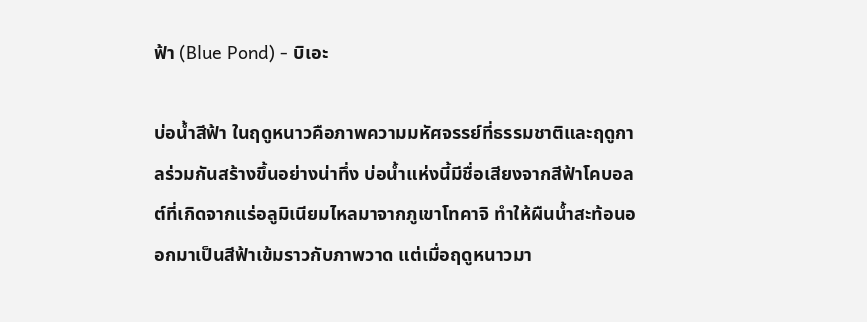ฟ้า (Blue Pond) - บิเอะ

บ่อน้ำสีฟ้า ในฤดูหนาวคือภาพความมหัศจรรย์ที่ธรรมชาติและฤดูกาลร่วมกันสร้างขึ้นอย่างน่าทึ่ง บ่อน้ำแห่งนี้มีชื่อเสียงจากสีฟ้าโคบอลต์ที่เกิดจากแร่อลูมิเนียมไหลมาจากภูเขาโทคาจิ ทำให้ผืนน้ำสะท้อนออกมาเป็นสีฟ้าเข้มราวกับภาพวาด แต่เมื่อฤดูหนาวมา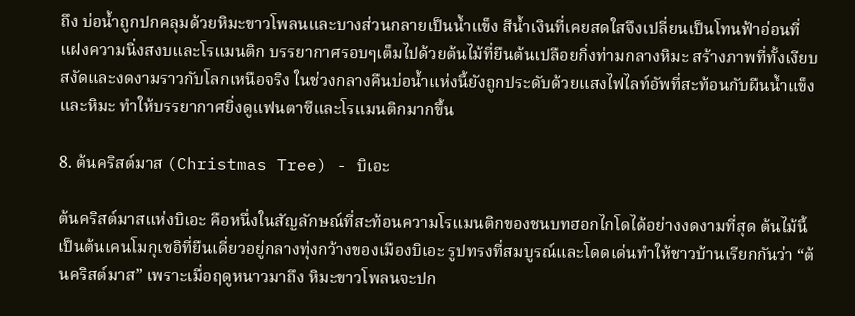ถึง บ่อน้ำถูกปกคลุมด้วยหิมะขาวโพลนและบางส่วนกลายเป็นน้ำแข็ง สีน้ำเงินที่เคยสดใสจึงเปลี่ยนเป็นโทนฟ้าอ่อนที่แฝงความนิ่งสงบและโรแมนติก บรรยากาศรอบๆเต็มไปด้วยต้นไม้ที่ยืนต้นเปลือยกิ่งท่ามกลางหิมะ สร้างภาพที่ทั้งเงียบสงัดและงดงามราวกับโลกเหนือจริง ในช่วงกลางคืนบ่อน้ำแห่งนี้ยังถูกประดับด้วยแสงไฟไลท์อัพที่สะท้อนกับผืนน้ำแข็งและหิมะ ทำให้บรรยากาศยิ่งดูแฟนตาซีและโรแมนติกมากขึ้น

8. ต้นคริสต์มาส (Christmas Tree) - บิเอะ

ต้นคริสต์มาสแห่งบิเอะ คือหนึ่งในสัญลักษณ์ที่สะท้อนความโรแมนติกของชนบทฮอกไกโดได้อย่างงดงามที่สุด ต้นไม้นี้เป็นต้นเคนโมกุเซอิที่ยืนเดี่ยวอยู่กลางทุ่งกว้างของเมืองบิเอะ รูปทรงที่สมบูรณ์และโดดเด่นทำให้ชาวบ้านเรียกกันว่า “ต้นคริสต์มาส” เพราะเมื่อฤดูหนาวมาถึง หิมะขาวโพลนจะปก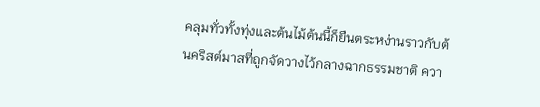คลุมทั่วทั้งทุ่งและต้นไม้ต้นนี้ก็ยืนตระหง่านราวกับต้นคริสต์มาสที่ถูกจัดวางไว้กลางฉากธรรมชาติ ควา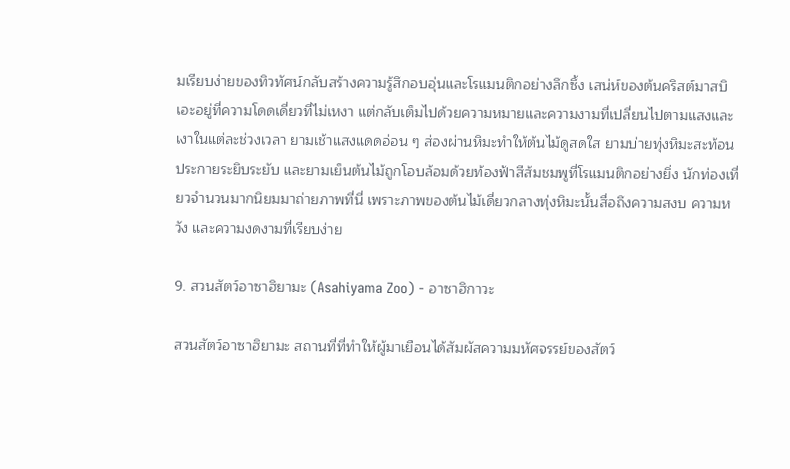มเรียบง่ายของทิวทัศน์กลับสร้างความรู้สึกอบอุ่นและโรแมนติกอย่างลึกซึ้ง เสน่ห์ของต้นคริสต์มาสบิเอะอยู่ที่ความโดดเดี่ยวที่ไม่เหงา แต่กลับเต็มไปด้วยความหมายและความงามที่เปลี่ยนไปตามแสงและเงาในแต่ละช่วงเวลา ยามเช้าแสงแดดอ่อน ๆ ส่องผ่านหิมะทำให้ต้นไม้ดูสดใส ยามบ่ายทุ่งหิมะสะท้อนประกายระยิบระยับ และยามเย็นต้นไม้ถูกโอบล้อมด้วยท้องฟ้าสีส้มชมพูที่โรแมนติกอย่างยิ่ง นักท่องเที่ยวจำนวนมากนิยมมาถ่ายภาพที่นี่ เพราะภาพของต้นไม้เดี่ยวกลางทุ่งหิมะนั้นสื่อถึงความสงบ ความหวัง และความงดงามที่เรียบง่าย

9. สวนสัตว์อาซาฮิยามะ (Asahiyama Zoo) - อาซาฮิกาวะ

สวนสัตว์อาซาฮิยามะ สถานที่ที่ทำให้ผู้มาเยือนได้สัมผัสความมหัศจรรย์ของสัตว์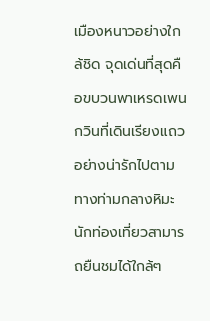เมืองหนาวอย่างใกล้ชิด จุดเด่นที่สุดคือขบวนพาเหรดเพนกวินที่เดินเรียงแถวอย่างน่ารักไปตามทางท่ามกลางหิมะ นักท่องเที่ยวสามารถยืนชมได้ใกล้ๆ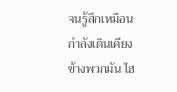จนรู้สึกเหมือนกำลังเดินเคียงข้างพวกมัน ไฮ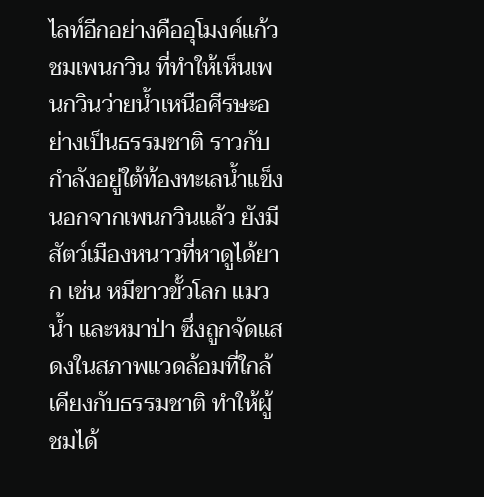ไลท์อีกอย่างคืออุโมงค์แก้วชมเพนกวิน ที่ทำให้เห็นเพนกวินว่ายน้ำเหนือศีรษะอย่างเป็นธรรมชาติ ราวกับกำลังอยู่ใต้ท้องทะเลน้ำแข็ง นอกจากเพนกวินแล้ว ยังมีสัตว์เมืองหนาวที่หาดูได้ยาก เช่น หมีขาวขั้วโลก แมวน้ำ และหมาป่า ซึ่งถูกจัดแสดงในสภาพแวดล้อมที่ใกล้เคียงกับธรรมชาติ ทำให้ผู้ชมได้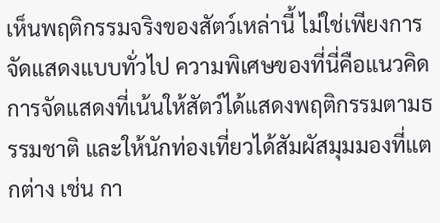เห็นพฤติกรรมจริงของสัตว์เหล่านี้ ไม่ใช่เพียงการจัดแสดงแบบทั่วไป ความพิเศษของที่นี่คือแนวคิดการจัดแสดงที่เน้นให้สัตว์ได้แสดงพฤติกรรมตามธรรมชาติ และให้นักท่องเที่ยวได้สัมผัสมุมมองที่แตกต่าง เช่น กา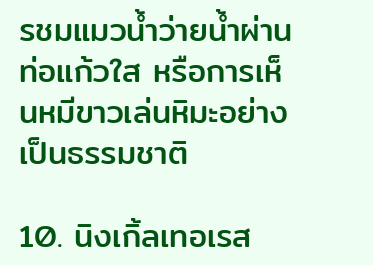รชมแมวน้ำว่ายน้ำผ่านท่อแก้วใส หรือการเห็นหมีขาวเล่นหิมะอย่างเป็นธรรมชาติ

10. นิงเกิ้ลเทอเรส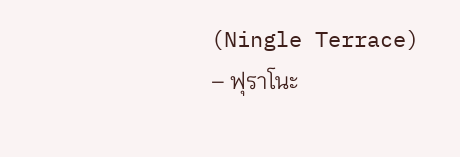(Ningle Terrace) – ฟุราโนะ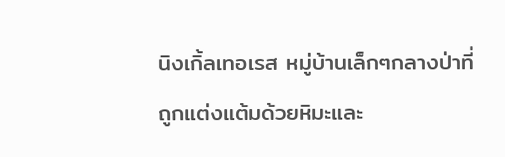นิงเกิ้ลเทอเรส หมู่บ้านเล็กๆกลางป่าที่ถูกแต่งแต้มด้วยหิมะและ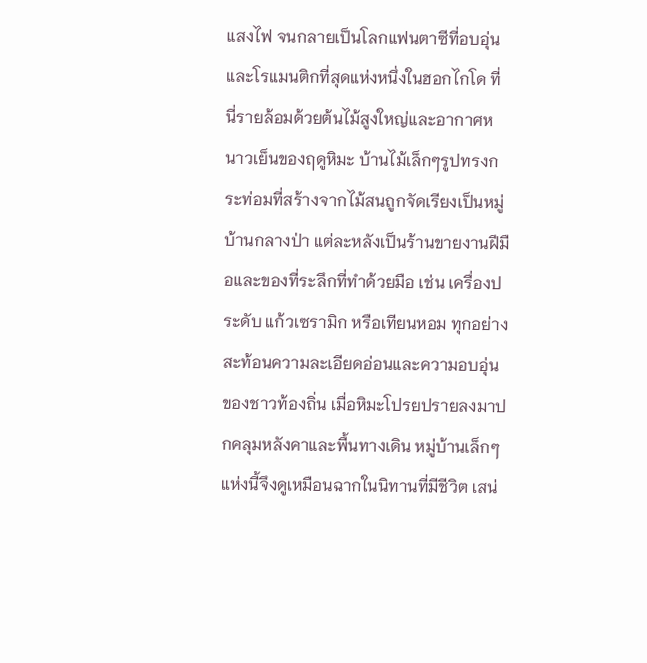แสงไฟ จนกลายเป็นโลกแฟนตาซีที่อบอุ่นและโรแมนติกที่สุดแห่งหนึ่งในฮอกไกโด ที่นี่รายล้อมด้วยต้นไม้สูงใหญ่และอากาศหนาวเย็นของฤดูหิมะ บ้านไม้เล็กๆรูปทรงกระท่อมที่สร้างจากไม้สนถูกจัดเรียงเป็นหมู่บ้านกลางป่า แต่ละหลังเป็นร้านขายงานฝีมือและของที่ระลึกที่ทำด้วยมือ เช่น เครื่องประดับ แก้วเซรามิก หรือเทียนหอม ทุกอย่างสะท้อนความละเอียดอ่อนและความอบอุ่นของชาวท้องถิ่น เมื่อหิมะโปรยปรายลงมาปกคลุมหลังคาและพื้นทางเดิน หมู่บ้านเล็กๆแห่งนี้จึงดูเหมือนฉากในนิทานที่มีชีวิต เสน่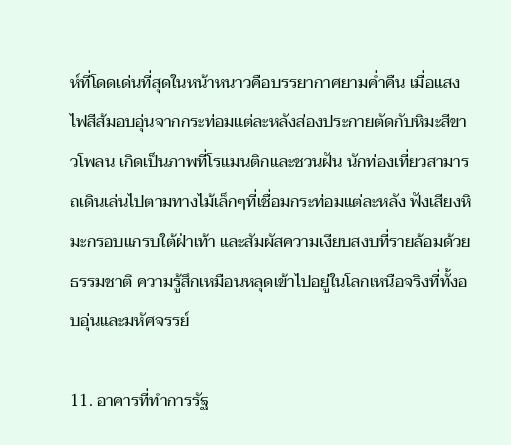ห์ที่โดดเด่นที่สุดในหน้าหนาวคือบรรยากาศยามค่ำคืน เมื่อแสงไฟสีส้มอบอุ่นจากกระท่อมแต่ละหลังส่องประกายตัดกับหิมะสีขาวโพลน เกิดเป็นภาพที่โรแมนติกและชวนฝัน นักท่องเที่ยวสามารถเดินเล่นไปตามทางไม้เล็กๆที่เชื่อมกระท่อมแต่ละหลัง ฟังเสียงหิมะกรอบแกรบใต้ฝ่าเท้า และสัมผัสความเงียบสงบที่รายล้อมด้วยธรรมชาติ ความรู้สึกเหมือนหลุดเข้าไปอยู่ในโลกเหนือจริงที่ทั้งอบอุ่นและมหัศจรรย์

11. อาคารที่ทำการรัฐ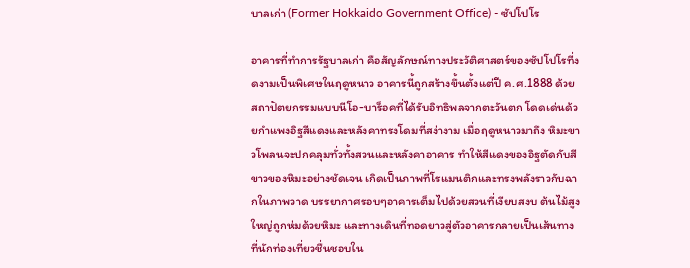บาลเก่า (Former Hokkaido Government Office) - ซัปโปโร

อาคารที่ทำการรัฐบาลเก่า คือสัญลักษณ์ทางประวัติศาสตร์ของซัปโปโรที่งดงามเป็นพิเศษในฤดูหนาว อาคารนี้ถูกสร้างขึ้นตั้งแต่ปี ค.ศ.1888 ด้วยสถาปัตยกรรมแบบนีโอ-บาร็อคที่ได้รับอิทธิพลจากตะวันตก โดดเด่นด้วยกำแพงอิฐสีแดงและหลังคาทรงโดมที่สง่างาม เมื่อฤดูหนาวมาถึง หิมะขาวโพลนจะปกคลุมทั่วทั้งสวนและหลังคาอาคาร ทำให้สีแดงของอิฐตัดกับสีขาวของหิมะอย่างชัดเจน เกิดเป็นภาพที่โรแมนติกและทรงพลังราวกับฉากในภาพวาด บรรยากาศรอบๆอาคารเต็มไปด้วยสวนที่เงียบสงบ ต้นไม้สูงใหญ่ถูกห่มด้วยหิมะ และทางเดินที่ทอดยาวสู่ตัวอาคารกลายเป็นเส้นทางที่นักท่องเที่ยวชื่นชอบใน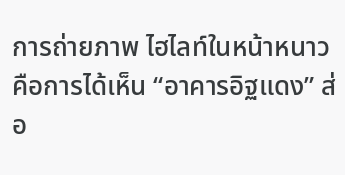การถ่ายภาพ ไฮไลท์ในหน้าหนาวคือการได้เห็น “อาคารอิฐแดง” ส่อ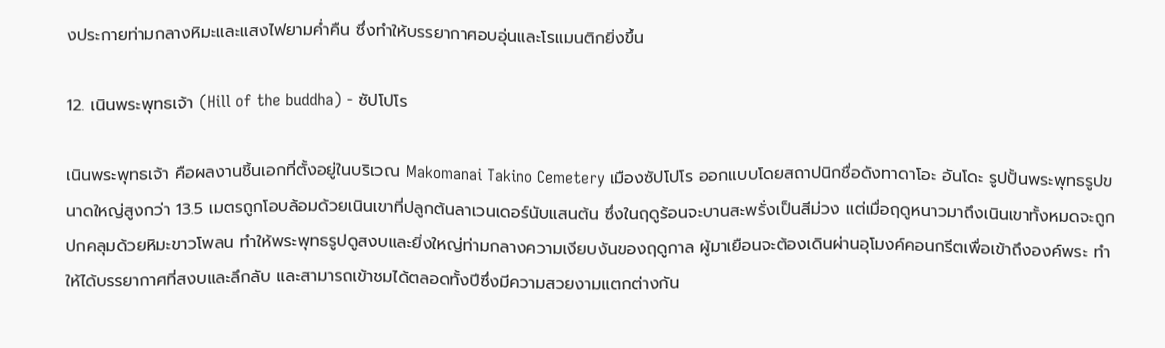งประกายท่ามกลางหิมะและแสงไฟยามค่ำคืน ซึ่งทำให้บรรยากาศอบอุ่นและโรแมนติกยิ่งขึ้น

12. เนินพระพุทธเจ้า (Hill of the buddha) - ซัปโปโร

เนินพระพุทธเจ้า คือผลงานชิ้นเอกที่ตั้งอยู่ในบริเวณ Makomanai Takino Cemetery เมืองซัปโปโร ออกแบบโดยสถาปนิกชื่อดังทาดาโอะ อันโดะ รูปปั้นพระพุทธรูปขนาดใหญ่สูงกว่า 13.5 เมตรถูกโอบล้อมด้วยเนินเขาที่ปลูกต้นลาเวนเดอร์นับแสนต้น ซึ่งในฤดูร้อนจะบานสะพรั่งเป็นสีม่วง แต่เมื่อฤดูหนาวมาถึงเนินเขาทั้งหมดจะถูกปกคลุมด้วยหิมะขาวโพลน ทำให้พระพุทธรูปดูสงบและยิ่งใหญ่ท่ามกลางความเงียบงันของฤดูกาล ผู้มาเยือนจะต้องเดินผ่านอุโมงค์คอนกรีตเพื่อเข้าถึงองค์พระ ทำให้ได้บรรยากาศที่สงบและลึกลับ และสามารถเข้าชมได้ตลอดทั้งปีซึ่งมีความสวยงามแตกต่างกัน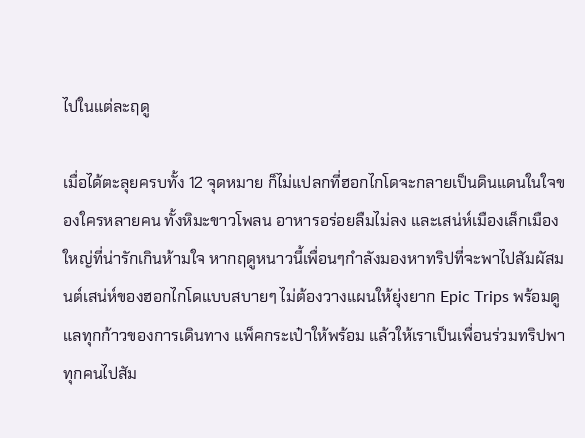ไปในแต่ละฤดู

เมื่อได้ตะลุยครบทั้ง 12 จุดหมาย ก็ไม่แปลกที่ฮอกไกโดจะกลายเป็นดินแดนในใจของใครหลายคน ทั้งหิมะขาวโพลน อาหารอร่อยลืมไม่ลง และเสน่ห์เมืองเล็กเมืองใหญ่ที่น่ารักเกินห้ามใจ หากฤดูหนาวนี้เพื่อนๆกำลังมองหาทริปที่จะพาไปสัมผัสมนต์เสน่ห์ของฮอกไกโดแบบสบายๆ ไม่ต้องวางแผนให้ยุ่งยาก Epic Trips พร้อมดูแลทุกก้าวของการเดินทาง แพ็คกระเป๋าให้พร้อม แล้วให้เราเป็นเพื่อนร่วมทริปพาทุกคนไปสัม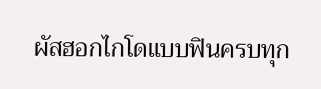ผัสฮอกไกโดแบบฟินครบทุก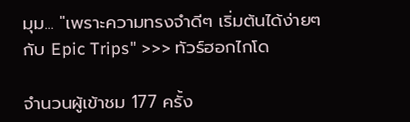มุม... "เพราะความทรงจำดีๆ เริ่มต้นได้ง่ายๆ กับ Epic Trips" >>> ทัวร์ฮอกไกโด

จำนวนผู้เข้าชม 177 ครั้ง